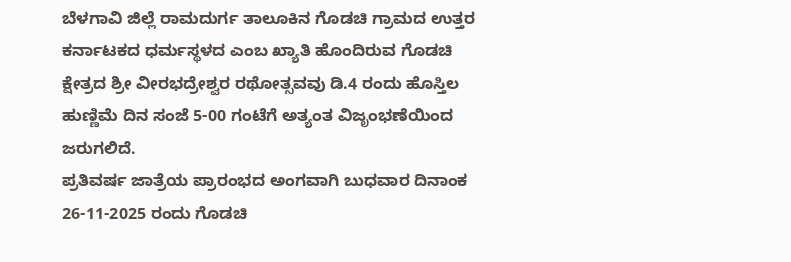ಬೆಳಗಾವಿ ಜಿಲ್ಲೆ ರಾಮದುರ್ಗ ತಾಲೂಕಿನ ಗೊಡಚಿ ಗ್ರಾಮದ ಉತ್ತರ ಕರ್ನಾಟಕದ ಧರ್ಮಸ್ಥಳದ ಎಂಬ ಖ್ಯಾತಿ ಹೊಂದಿರುವ ಗೊಡಚಿ ಕ್ಷೇತ್ರದ ಶ್ರೀ ವೀರಭದ್ರೇಶ್ವರ ರಥೋತ್ಸವವು ಡಿ.4 ರಂದು ಹೊಸ್ತಿಲ ಹುಣ್ಣಿಮೆ ದಿನ ಸಂಜೆ 5-00 ಗಂಟೆಗೆ ಅತ್ಯಂತ ವಿಜೃಂಭಣೆಯಿಂದ ಜರುಗಲಿದೆ.
ಪ್ರತಿವರ್ಷ ಜಾತ್ರೆಯ ಪ್ರಾರಂಭದ ಅಂಗವಾಗಿ ಬುಧವಾರ ದಿನಾಂಕ 26-11-2025 ರಂದು ಗೊಡಚಿ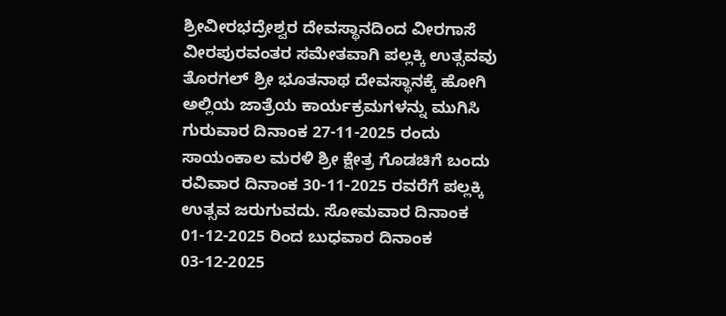ಶ್ರೀವೀರಭದ್ರೇಶ್ವರ ದೇವಸ್ಥಾನದಿಂದ ವೀರಗಾಸೆ ವೀರಪುರವಂತರ ಸಮೇತವಾಗಿ ಪಲ್ಲಕ್ಕಿ ಉತ್ಸವವು ತೊರಗಲ್ ಶ್ರೀ ಭೂತನಾಥ ದೇವಸ್ಥಾನಕ್ಕೆ ಹೋಗಿ ಅಲ್ಲಿಯ ಜಾತ್ರೆಯ ಕಾರ್ಯಕ್ರಮಗಳನ್ನು ಮುಗಿಸಿ ಗುರುವಾರ ದಿನಾಂಕ 27-11-2025 ರಂದು ಸಾಯಂಕಾಲ ಮರಳಿ ಶ್ರೀ ಕ್ಷೇತ್ರ ಗೊಡಚಿಗೆ ಬಂದು ರವಿವಾರ ದಿನಾಂಕ 30-11-2025 ರವರೆಗೆ ಪಲ್ಲಕ್ಕಿ ಉತ್ಸವ ಜರುಗುವದು. ಸೋಮವಾರ ದಿನಾಂಕ 01-12-2025 ರಿಂದ ಬುಧವಾರ ದಿನಾಂಕ 03-12-2025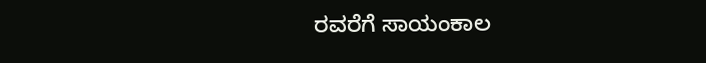ರವರೆಗೆ ಸಾಯಂಕಾಲ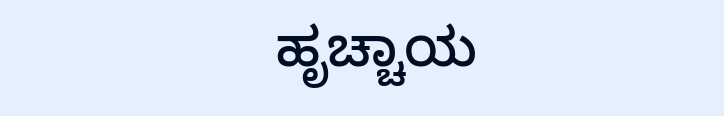ಹೃಚ್ಚಾಯ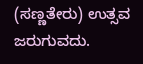(ಸಣ್ಣತೇರು) ಉತ್ಸವ ಜರುಗುವದು.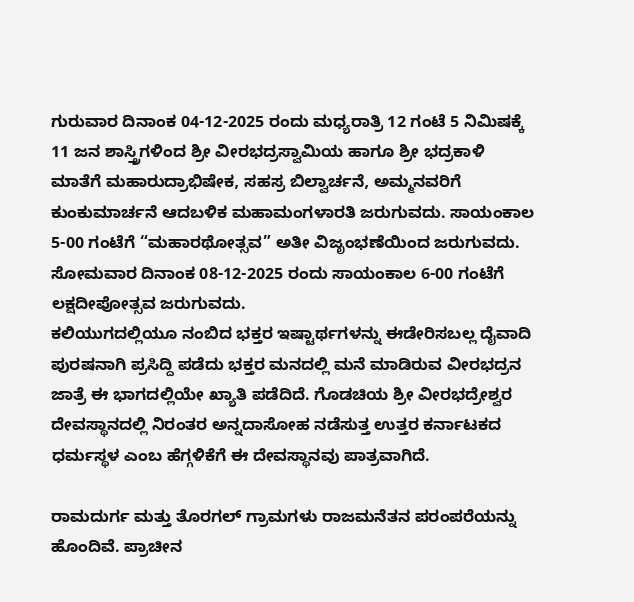ಗುರುವಾರ ದಿನಾಂಕ 04-12-2025 ರಂದು ಮಧ್ಯರಾತ್ರಿ 12 ಗಂಟೆ 5 ನಿಮಿಷಕ್ಕೆ 11 ಜನ ಶಾಸ್ತ್ರಿಗಳಿಂದ ಶ್ರೀ ವೀರಭದ್ರಸ್ವಾಮಿಯ ಹಾಗೂ ಶ್ರೀ ಭದ್ರಕಾಳಿ ಮಾತೆಗೆ ಮಹಾರುದ್ರಾಭಿಷೇಕ, ಸಹಸ್ರ ಬಿಲ್ವಾರ್ಚನೆ, ಅಮ್ಮನವರಿಗೆ ಕುಂಕುಮಾರ್ಚನೆ ಆದಬಳಿಕ ಮಹಾಮಂಗಳಾರತಿ ಜರುಗುವದು. ಸಾಯಂಕಾಲ 5-00 ಗಂಟೆಗೆ “ಮಹಾರಥೋತ್ಸವ” ಅತೀ ವಿಜೃಂಭಣೆಯಿಂದ ಜರುಗುವದು. ಸೋಮವಾರ ದಿನಾಂಕ 08-12-2025 ರಂದು ಸಾಯಂಕಾಲ 6-00 ಗಂಟೆಗೆ ಲಕ್ಷದೀಪೋತ್ಸವ ಜರುಗುವದು.
ಕಲಿಯುಗದಲ್ಲಿಯೂ ನಂಬಿದ ಭಕ್ತರ ಇಷ್ಟಾರ್ಥಗಳನ್ನು ಈಡೇರಿಸಬಲ್ಲ ದೈವಾದಿ ಪುರಷನಾಗಿ ಪ್ರಸಿದ್ದಿ ಪಡೆದು ಭಕ್ತರ ಮನದಲ್ಲಿ ಮನೆ ಮಾಡಿರುವ ವೀರಭದ್ರನ ಜಾತ್ರೆ ಈ ಭಾಗದಲ್ಲಿಯೇ ಖ್ಯಾತಿ ಪಡೆದಿದೆ. ಗೊಡಚಿಯ ಶ್ರೀ ವೀರಭದ್ರೇಶ್ವರ ದೇವಸ್ಥಾನದಲ್ಲಿ ನಿರಂತರ ಅನ್ನದಾಸೋಹ ನಡೆಸುತ್ತ ಉತ್ತರ ಕರ್ನಾಟಕದ ಧರ್ಮಸ್ಥಳ ಎಂಬ ಹೆಗ್ಗಳಿಕೆಗೆ ಈ ದೇವಸ್ಥಾನವು ಪಾತ್ರವಾಗಿದೆ.

ರಾಮದುರ್ಗ ಮತ್ತು ತೊರಗಲ್ ಗ್ರಾಮಗಳು ರಾಜಮನೆತನ ಪರಂಪರೆಯನ್ನು ಹೊಂದಿವೆ. ಪ್ರಾಚೀನ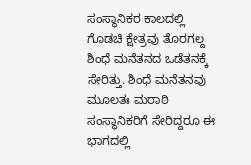ಸಂಸ್ಥಾನಿಕರ ಕಾಲದಲ್ಲಿ ಗೊಡಚಿ ಕ್ಷೇತ್ರವು ತೊರಗಲ್ದ ಶಿಂಧೆ ಮನೆತನದ ಒಡೆತನಕ್ಕೆ ಸೇರಿತ್ತು. ಶಿಂಧೆ ಮನೆತನವು ಮೂಲತಃ ಮರಾಠಿ ಸಂಸ್ಥಾನಿಕರಿಗೆ ಸೇರಿದ್ದರೂ ಈ ಭಾಗದಲ್ಲಿ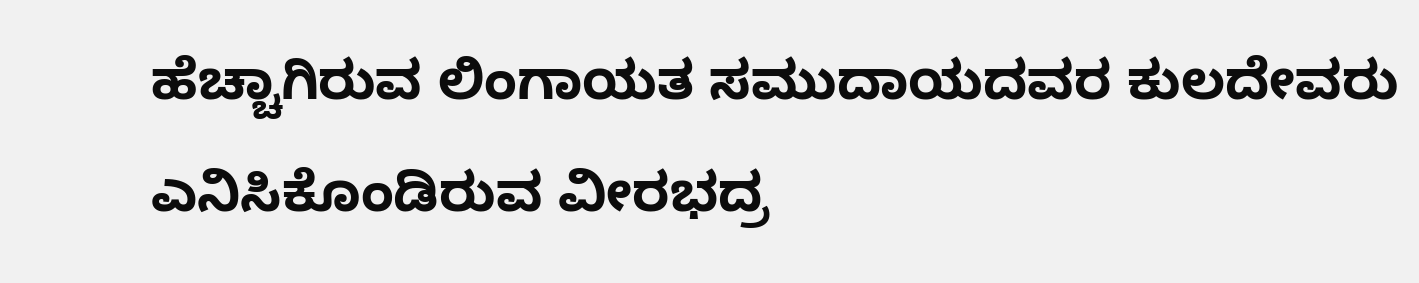ಹೆಚ್ಚಾಗಿರುವ ಲಿಂಗಾಯತ ಸಮುದಾಯದವರ ಕುಲದೇವರು ಎನಿಸಿಕೊಂಡಿರುವ ವೀರಭದ್ರ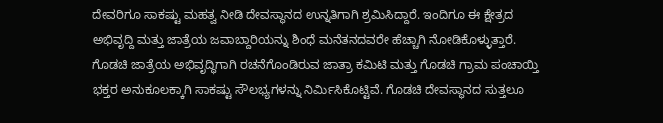ದೇವರಿಗೂ ಸಾಕಷ್ಟು ಮಹತ್ವ ನೀಡಿ ದೇವಸ್ಥಾನದ ಉನ್ನತಿಗಾಗಿ ಶ್ರಮಿಸಿದ್ದಾರೆ. ಇಂದಿಗೂ ಈ ಕ್ಷೇತ್ರದ ಅಭಿವೃದ್ದಿ ಮತ್ತು ಜಾತ್ರೆಯ ಜವಾಬ್ದಾರಿಯನ್ನು ಶಿಂಧೆ ಮನೆತನದವರೇ ಹೆಚ್ಚಾಗಿ ನೋಡಿಕೊಳ್ಳುತ್ತಾರೆ.
ಗೊಡಚಿ ಜಾತ್ರೆಯ ಅಭಿವೃದ್ಧಿಗಾಗಿ ರಚನೆಗೊಂಡಿರುವ ಜಾತ್ರಾ ಕಮಿಟಿ ಮತ್ತು ಗೊಡಚಿ ಗ್ರಾಮ ಪಂಚಾಯ್ತಿ ಭಕ್ತರ ಅನುಕೂಲಕ್ಕಾಗಿ ಸಾಕಷ್ಟು ಸೌಲಭ್ಯಗಳನ್ನು ನಿರ್ಮಿಸಿಕೊಟ್ಟಿವೆ. ಗೊಡಚಿ ದೇವಸ್ಥಾನದ ಸುತ್ತಲೂ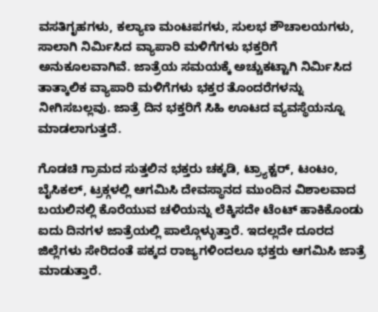ವಸತಿಗೃಹಗಳು, ಕಲ್ಯಾಣ ಮಂಟಪಗಳು, ಸುಲಭ ಶೌಚಾಲಯಗಳು, ಸಾಲಾಗಿ ನಿರ್ಮಿಸಿದ ವ್ಯಾಪಾರಿ ಮಳಿಗೆಗಳು ಭಕ್ತರಿಗೆ ಅನುಕೂಲವಾಗಿವೆ. ಜಾತ್ರೆಯ ಸಮಯಕ್ಕೆ ಅಚ್ಚುಕಟ್ಟಾಗಿ ನಿರ್ಮಿಸಿದ ತಾತ್ಕಾಲಿಕ ವ್ಯಾಪಾರಿ ಮಳಿಗೆಗಳು ಭಕ್ತರ ತೊಂದರೆಗಳನ್ನು ನೀಗಿಸಬಲ್ಲವು. ಜಾತ್ರೆ ದಿನ ಭಕ್ತರಿಗೆ ಸಿಹಿ ಊಟದ ವ್ಯವಸ್ಥೆಯನ್ನೂ ಮಾಡಲಾಗುತ್ತದೆ.

ಗೊಡಚಿ ಗ್ರಾಮದ ಸುತ್ತಲಿನ ಭಕ್ತರು ಚಕ್ಕಡಿ, ಟ್ರ್ಯಾಕ್ಟರ್, ಟಂಟಂ, ಬೈಸಿಕಲ್, ಟ್ರಕ್ಗಳಲ್ಲಿ ಆಗಮಿಸಿ ದೇವಸ್ಥಾನದ ಮುಂದಿನ ವಿಶಾಲವಾದ ಬಯಲಿನಲ್ಲಿ ಕೊರೆಯುವ ಚಳಿಯನ್ನು ಲೆಕ್ಕಿಸದೇ ಟೆಂಟ್ ಹಾಕಿಕೊಂಡು ಐದು ದಿನಗಳ ಜಾತ್ರೆಯಲ್ಲಿ ಪಾಲ್ಗೊಳ್ಳುತ್ತಾರೆ. ಇದಲ್ಲದೇ ದೂರದ ಜಿಲ್ಲೆಗಳು ಸೇರಿದಂತೆ ಪಕ್ಕದ ರಾಜ್ಯಗಳಿಂದಲೂ ಭಕ್ತರು ಆಗಮಿಸಿ ಜಾತ್ರೆ ಮಾಡುತ್ತಾರೆ.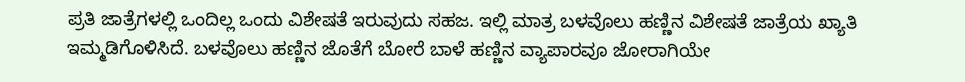ಪ್ರತಿ ಜಾತ್ರೆಗಳಲ್ಲಿ ಒಂದಿಲ್ಲ ಒಂದು ವಿಶೇಷತೆ ಇರುವುದು ಸಹಜ. ಇಲ್ಲಿ ಮಾತ್ರ ಬಳವೊಲು ಹಣ್ಣಿನ ವಿಶೇಷತೆ ಜಾತ್ರೆಯ ಖ್ಯಾತಿ ಇಮ್ಮಡಿಗೊಳಿಸಿದೆ. ಬಳವೊಲು ಹಣ್ಣಿನ ಜೊತೆಗೆ ಬೋರೆ ಬಾಳೆ ಹಣ್ಣಿನ ವ್ಯಾಪಾರವೂ ಜೋರಾಗಿಯೇ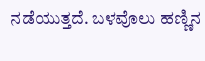ನಡೆಯುತ್ತದೆ. ಬಳವೊಲು ಹಣ್ಣಿನ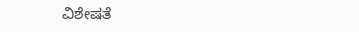ವಿಶೇಷತೆ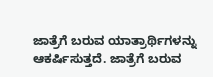ಜಾತ್ರೆಗೆ ಬರುವ ಯಾತ್ರಾರ್ಥಿಗಳನ್ನು ಆಕರ್ಷಿಸುತ್ತದೆ. ಜಾತ್ರೆಗೆ ಬರುವ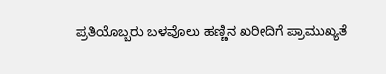ಪ್ರತಿಯೊಬ್ಬರು ಬಳವೊಲು ಹಣ್ಣಿನ ಖರೀದಿಗೆ ಪ್ರಾಮುಖ್ಯತೆ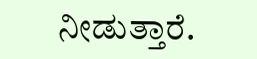ನೀಡುತ್ತಾರೆ.